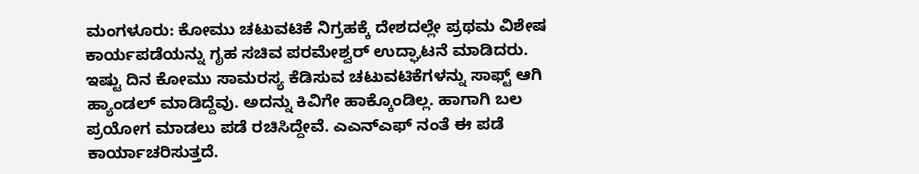ಮಂಗಳೂರು: ಕೋಮು ಚಟುವಟಿಕೆ ನಿಗ್ರಹಕ್ಕೆ ದೇಶದಲ್ಲೇ ಪ್ರಥಮ ವಿಶೇಷ ಕಾರ್ಯಪಡೆಯನ್ನು ಗೃಹ ಸಚಿವ ಪರಮೇಶ್ವರ್ ಉದ್ಘಾಟನೆ ಮಾಡಿದರು.
ಇಷ್ಟು ದಿನ ಕೋಮು ಸಾಮರಸ್ಯ ಕೆಡಿಸುವ ಚಟುವಟಿಕೆಗಳನ್ನು ಸಾಫ್ಟ್ ಆಗಿ ಹ್ಯಾಂಡಲ್ ಮಾಡಿದ್ದೆವು. ಅದನ್ನು ಕಿವಿಗೇ ಹಾಕ್ಕೊಂಡಿಲ್ಲ. ಹಾಗಾಗಿ ಬಲ ಪ್ರಯೋಗ ಮಾಡಲು ಪಡೆ ರಚಿಸಿದ್ದೇವೆ. ಎಎನ್ಎಫ್ ನಂತೆ ಈ ಪಡೆ ಕಾರ್ಯಾಚರಿಸುತ್ತದೆ.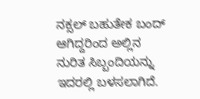ನಕ್ಸಲ್ ಬಹುತೇಕ ಬಂದ್ ಆಗಿದ್ದರಿಂದ ಅಲ್ಲಿನ ನುರಿತ ಸಿಬ್ಬಂದಿಯನ್ನು ಇದರಲ್ಲಿ ಬಳಸಲಾಗಿದೆ.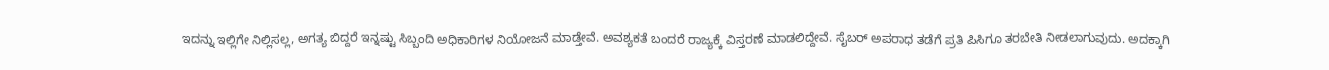ಇದನ್ನು ಇಲ್ಲಿಗೇ ನಿಲ್ಲಿಸಲ್ಲ, ಅಗತ್ಯ ಬಿದ್ದರೆ ಇನ್ನಷ್ಟು ಸಿಬ್ಬಂದಿ ಅಧಿಕಾರಿಗಳ ನಿಯೋಜನೆ ಮಾಡ್ತೇವೆ. ಅವಶ್ಯಕತೆ ಬಂದರೆ ರಾಜ್ಯಕ್ಕೆ ವಿಸ್ತರಣೆ ಮಾಡಲಿದ್ದೇವೆ. ಸೈಬರ್ ಅಪರಾಧ ತಡೆಗೆ ಪ್ರತಿ ಪಿಸಿಗೂ ತರಬೇತಿ ನೀಡಲಾಗುವುದು. ಅದಕ್ಕಾಗಿ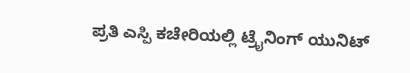ಪ್ರತಿ ಎಸ್ಪಿ ಕಚೇರಿಯಲ್ಲಿ ಟ್ರೈನಿಂಗ್ ಯುನಿಟ್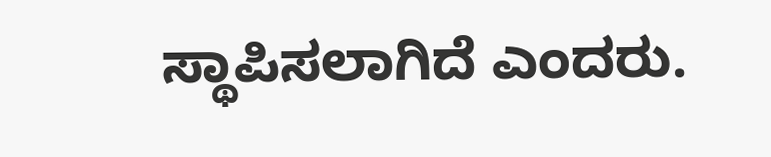ಸ್ಥಾಪಿಸಲಾಗಿದೆ ಎಂದರು.